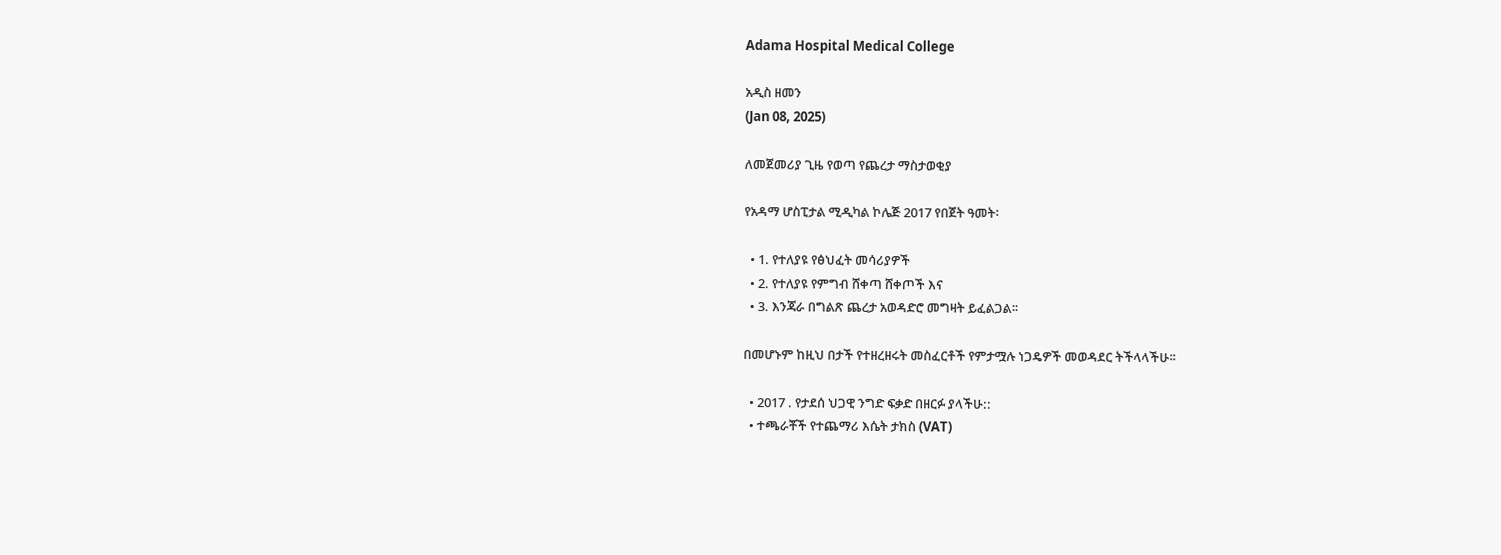Adama Hospital Medical College

አዲስ ዘመን
(Jan 08, 2025)

ለመጀመሪያ ጊዜ የወጣ የጨረታ ማስታወቂያ

የአዳማ ሆስፒታል ሚዲካል ኮሌጅ 2017 የበጀት ዓመት፡

  • 1. የተለያዩ የፅህፈት መሳሪያዎች
  • 2. የተለያዩ የምግብ ሸቀጣ ሸቀጦች እና
  • 3. እንጃራ በግልጽ ጨረታ አወዳድሮ መግዛት ይፈልጋል፡፡

በመሆኑም ከዚህ በታች የተዘረዘሩት መስፈርቶች የምታሟሉ ነጋዴዎች መወዳደር ትችላላችሁ፡፡

  • 2017 . የታደሰ ህጋዊ ንግድ ፍቃድ በዘርፉ ያላችሁ::
  • ተጫራቾች የተጨማሪ እሴት ታክስ (VAT)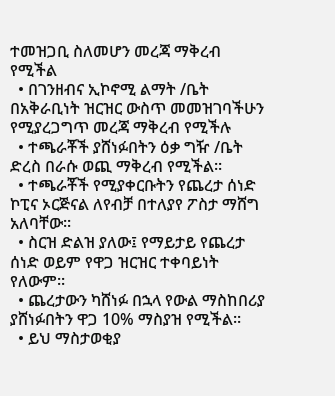ተመዝጋቢ ስለመሆን መረጃ ማቅረብ የሚችል
  • በገንዘብና ኢኮኖሚ ልማት /ቤት በአቅራቢነት ዝርዝር ውስጥ መመዝገባችሁን የሚያረጋግጥ መረጃ ማቅረብ የሚችሉ
  • ተጫራቾች ያሸነፉበትን ዕቃ ግዥ /ቤት ድረስ በራሱ ወጪ ማቅረብ የሚችል፡፡
  • ተጫራቾች የሚያቀርቡትን የጨረታ ሰነድ ኮፒና ኦርጅናል ለየብቻ በተለያየ ፖስታ ማሸግ አለባቸው፡፡
  • ስርዝ ድልዝ ያለው፤ የማይታይ የጨረታ ሰነድ ወይም የዋጋ ዝርዝር ተቀባይነት የለውም፡፡
  • ጨረታውን ካሸነፉ በኋላ የውል ማስከበሪያ ያሸነፉበትን ዋጋ 10% ማስያዝ የሚችል፡፡
  • ይህ ማስታወቂያ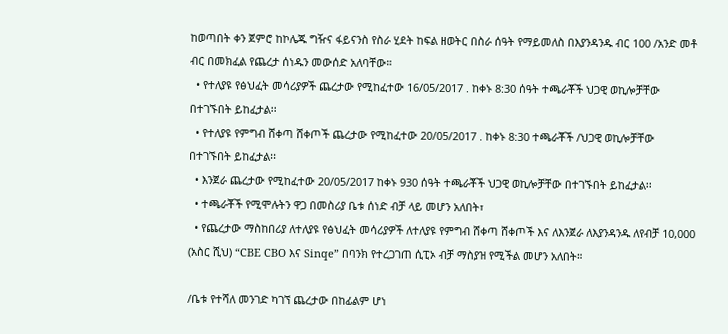ከወጣበት ቀን ጀምሮ ከኮሌጁ ግዥና ፋይናንስ የስራ ሂደት ከፍል ዘወትር በስራ ሰዓት የማይመለስ በእያንዳንዱ ብር 100 /አንድ መቶ ብር በመክፈል የጨረታ ሰነዱን መውሰድ አለባቸው።
  • የተለያዩ የፅህፈት መሳሪያዎች ጨረታው የሚከፈተው 16/05/2017 . ከቀኑ 8:30 ሰዓት ተጫራቾች ህጋዊ ወኪሎቻቸው በተገኙበት ይከፈታል፡፡
  • የተለያዩ የምግብ ሸቀጣ ሸቀጦች ጨረታው የሚከፈተው 20/05/2017 . ከቀኑ 8:30 ተጫራቾች /ህጋዊ ወኪሎቻቸው በተገኙበት ይከፈታል፡፡
  • እንጀራ ጨረታው የሚከፈተው 20/05/2017 ከቀኑ 930 ሰዓት ተጫራቾች ህጋዊ ወኪሎቻቸው በተገኙበት ይከፈታል፡፡
  • ተጫራቾች የሚሞሉትን ዋጋ በመስሪያ ቤቱ ሰነድ ብቻ ላይ መሆን አለበት፣
  • የጨረታው ማስከበሪያ ለተለያዩ የፅህፈት መሳሪያዎች ለተለያዩ የምግብ ሸቀጣ ሸቀጦች እና ለእንጀራ ለእያንዳንዱ ለየብቻ 10,000 (አስር ሺህ) “CBE CBO እና Sinqe” በባንክ የተረጋገጠ ሲፒኦ ብቻ ማስያዝ የሚችል መሆን አለበት።

/ቤቱ የተሻለ መንገድ ካገኘ ጨረታው በከፊልም ሆነ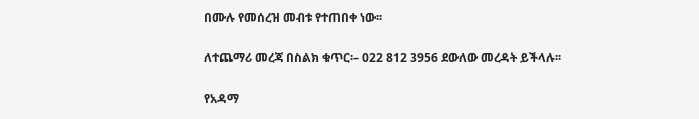በሙሉ የመሰረዝ መብቱ የተጠበቀ ነው፡፡

ለተጨማሪ መረጃ በስልክ ቁጥር፡– 022 812 3956 ደውለው መረዳት ይችላሉ፡፡

የአዳማ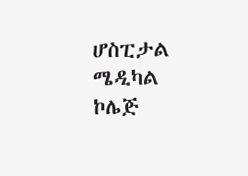ሆስፒታል ሜዲካል ኮሌጅ